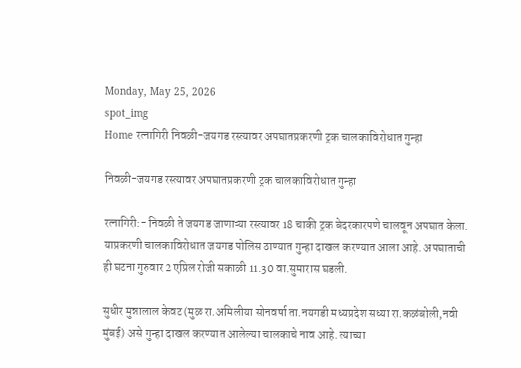Monday, May 25, 2026
spot_img
Home रत्नागिरी निवळी-जयगड रस्त्यावर अपघातप्रकरणी ट्रक चालकाविरोधात गुन्हा

निवळी-जयगड रस्त्यावर अपघातप्रकरणी ट्रक चालकाविरोधात गुन्हा

रत्नागिरी:- निवळी ते जयगड जाणाऱ्या रस्त्यावर 18 चाकी ट्रक बेदरकारपणे चालवून अपघात केला. याप्रकरणी चालकाविरोधात जयगड पोलिस ठाण्यात गुन्हा दाखल करण्यात आला आहे. अपघाताची ही घटना गुरुवार 2 एप्रिल रोजी सकाळी 11.30 वा.सुमारास घडली.

सुधीर मुन्नालाल केवट (मुळ रा.अमिलीया सोनवर्षा ता.नयगडी मध्यप्रदेश सध्या रा.कळंबोली,नवी मुंबई) असे गुन्हा दाखल करण्यात आलेल्या चालकाचे नाव आहे. त्याच्या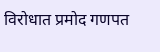विरोधात प्रमोद गणपत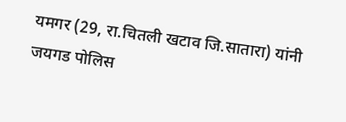यमगर (29, रा.चितली खटाव जि.सातारा) यांनी जयगड पोलिस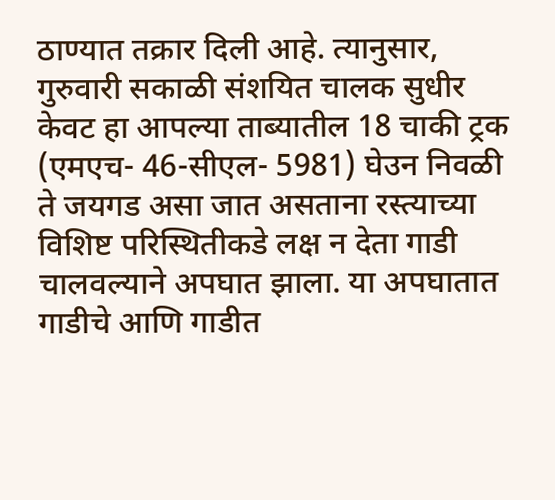ठाण्यात तक्रार दिली आहे. त्यानुसार, गुरुवारी सकाळी संशयित चालक सुधीर केवट हा आपल्या ताब्यातील 18 चाकी ट्रक (एमएच- 46-सीएल- 5981) घेउन निवळी ते जयगड असा जात असताना रस्त्याच्या विशिष्ट परिस्थितीकडे लक्ष न देता गाडी चालवल्याने अपघात झाला. या अपघातात गाडीचे आणि गाडीत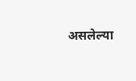असलेल्या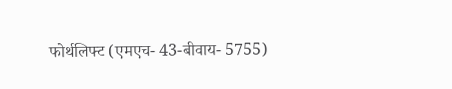फोर्थलिफ्ट (एमएच- 43-बीवाय- 5755)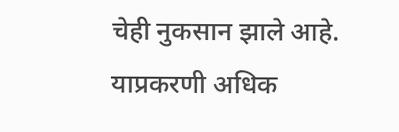चेही नुकसान झाले आहे. याप्रकरणी अधिक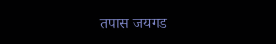तपास जयगड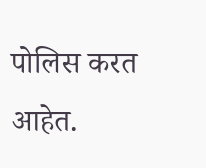पोलिस करत आहेत.